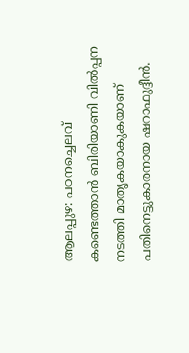ആലപ്പുഴ: പഠനച്ചെലവ് കണ്ടെത്താൻ ബിരിയാണി വിൽപ്പന നടത്തി മാതൃകയാകുകയാണ് പതിനെട്ടുകാരനായ ഷറാഫുദ്ദീൻ.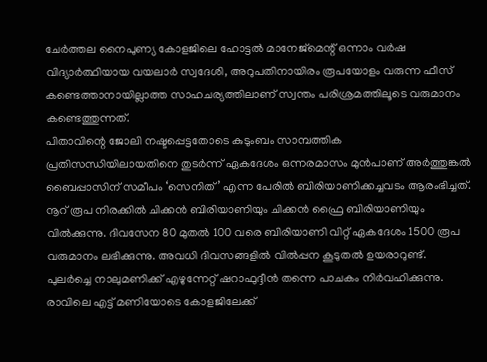ചേർത്തല നൈപുണ്യ കോളജിലെ ഹോട്ടൽ മാനേജ്മെന്റ് ഒന്നാം വർഷ വിദ്യാർത്ഥിയായ വയലാർ സ്വദേശി, അറുപതിനായിരം രൂപയോളം വരുന്ന ഫീസ് കണ്ടെത്താനായില്ലാത്ത സാഹചര്യത്തിലാണ് സ്വന്തം പരിശ്രമത്തിലൂടെ വരുമാനം കണ്ടെത്തുന്നത്.
പിതാവിന്റെ ജോലി നഷ്ടപ്പെട്ടതോടെ കുടുംബം സാമ്പത്തിക പ്രതിസന്ധിയിലായതിനെ തുടർന്ന് ഏകദേശം ഒന്നരമാസം മുൻപാണ് അർത്തുങ്കൽ ബൈപ്പാസിന് സമീപം ‘സെനിത്’ എന്ന പേരിൽ ബിരിയാണിക്കച്ചവടം ആരംഭിച്ചത്. നൂറ് രൂപ നിരക്കിൽ ചിക്കൻ ബിരിയാണിയും ചിക്കൻ ഫ്രൈ ബിരിയാണിയും വിൽക്കുന്നു. ദിവസേന 80 മുതൽ 100 വരെ ബിരിയാണി വിറ്റ് ഏകദേശം 1500 രൂപ വരുമാനം ലഭിക്കുന്നു. അവധി ദിവസങ്ങളിൽ വിൽപ്പന കൂടുതൽ ഉയരാറുണ്ട്.
പുലർച്ചെ നാലുമണിക്ക് എഴുന്നേറ്റ് ഷറാഫുദ്ദീൻ തന്നെ പാചകം നിർവഹിക്കുന്നു. രാവിലെ എട്ട് മണിയോടെ കോളജിലേക്ക്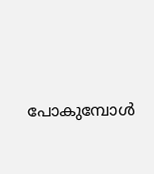പോകുമ്പോൾ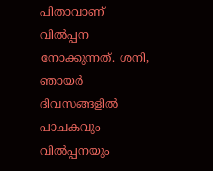പിതാവാണ് വിൽപ്പന നോക്കുന്നത്. ശനി, ഞായർ ദിവസങ്ങളിൽ പാചകവും വിൽപ്പനയും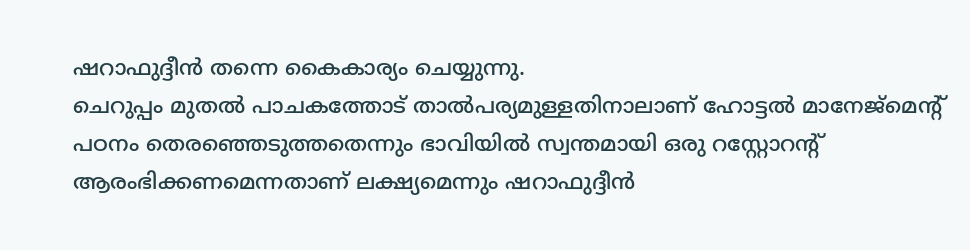ഷറാഫുദ്ദീൻ തന്നെ കൈകാര്യം ചെയ്യുന്നു.
ചെറുപ്പം മുതൽ പാചകത്തോട് താൽപര്യമുള്ളതിനാലാണ് ഹോട്ടൽ മാനേജ്മെന്റ് പഠനം തെരഞ്ഞെടുത്തതെന്നും ഭാവിയിൽ സ്വന്തമായി ഒരു റസ്റ്റോറന്റ് ആരംഭിക്കണമെന്നതാണ് ലക്ഷ്യമെന്നും ഷറാഫുദ്ദീൻ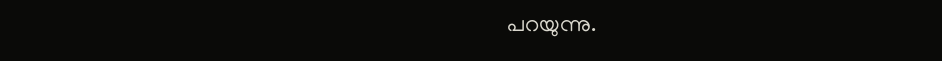പറയുന്നു.